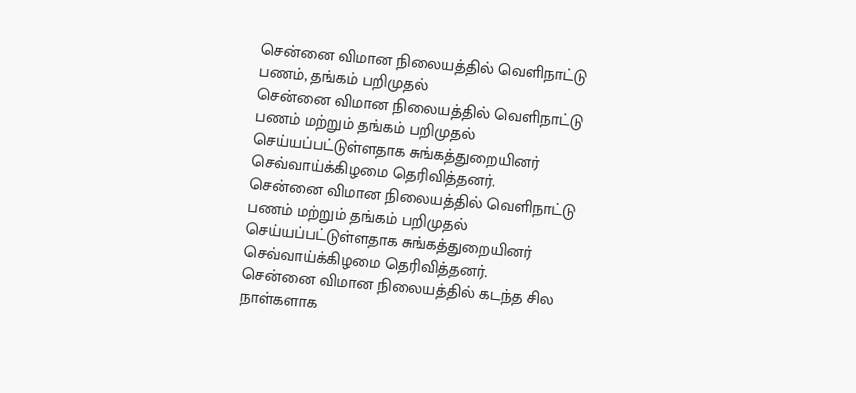சென்னை விமான நிலையத்தில் வெளிநாட்டு பணம், தங்கம் பறிமுதல்
சென்னை விமான நிலையத்தில் வெளிநாட்டு பணம் மற்றும் தங்கம் பறிமுதல் செய்யப்பட்டுள்ளதாக சுங்கத்துறையினர் செவ்வாய்க்கிழமை தெரிவித்தனர்.
சென்னை விமான நிலையத்தில் வெளிநாட்டு பணம் மற்றும் தங்கம் பறிமுதல் செய்யப்பட்டுள்ளதாக சுங்கத்துறையினர் செவ்வாய்க்கிழமை தெரிவித்தனர்.
சென்னை விமான நிலையத்தில் கடந்த சில நாள்களாக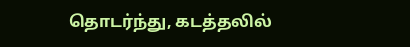தொடர்ந்து, கடத்தலில்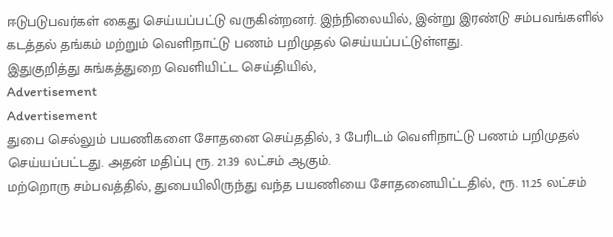ஈடுபடுபவர்கள் கைது செய்யப்பட்டு வருகின்றனர். இந்நிலையில், இன்று இரண்டு சம்பவங்களில் கடத்தல் தங்கம் மற்றும் வெளிநாட்டு பணம் பறிமுதல் செய்யப்பட்டுள்ளது.
இதுகுறித்து சுங்கத்துறை வெளியிட்ட செய்தியில்,
Advertisement
Advertisement
துபை செல்லும் பயணிகளை சோதனை செய்ததில், 3 பேரிடம் வெளிநாட்டு பணம் பறிமுதல் செய்யப்பட்டது. அதன் மதிப்பு ரூ. 21.39 லட்சம் ஆகும்.
மற்றொரு சம்பவத்தில், துபையிலிருந்து வந்த பயணியை சோதனையிட்டதில், ரூ. 11.25 லட்சம்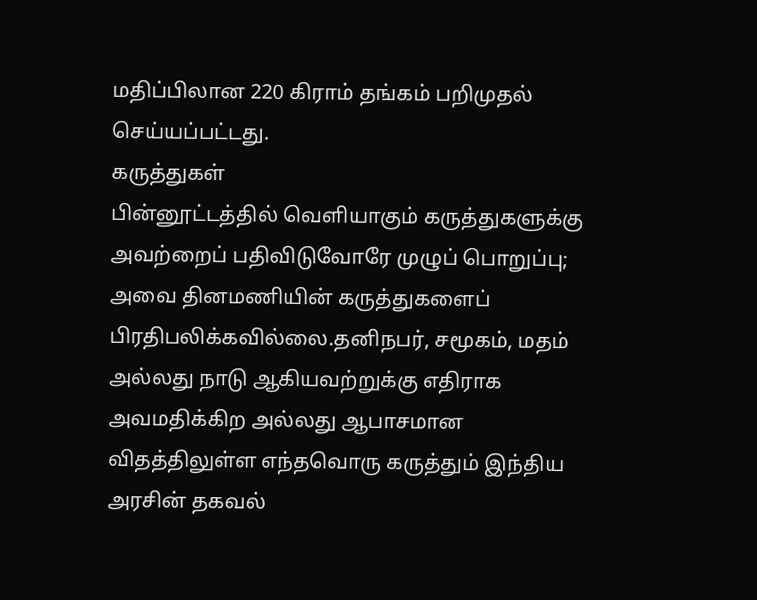மதிப்பிலான 220 கிராம் தங்கம் பறிமுதல் செய்யப்பட்டது.
கருத்துகள்
பின்னூட்டத்தில் வெளியாகும் கருத்துகளுக்கு அவற்றைப் பதிவிடுவோரே முழுப் பொறுப்பு; அவை தினமணியின் கருத்துகளைப் பிரதிபலிக்கவில்லை.தனிநபர், சமூகம், மதம் அல்லது நாடு ஆகியவற்றுக்கு எதிராக அவமதிக்கிற அல்லது ஆபாசமான விதத்திலுள்ள எந்தவொரு கருத்தும் இந்திய அரசின் தகவல்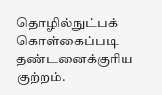தொழில்நுட்பக் கொள்கைப்படி தண்டனைக்குரிய குற்றம்.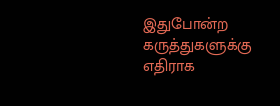இதுபோன்ற கருத்துகளுக்கு எதிராக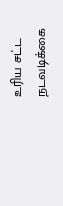உரிய சட்ட நடவடிக்கை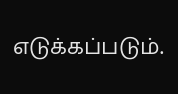எடுக்கப்படும்.